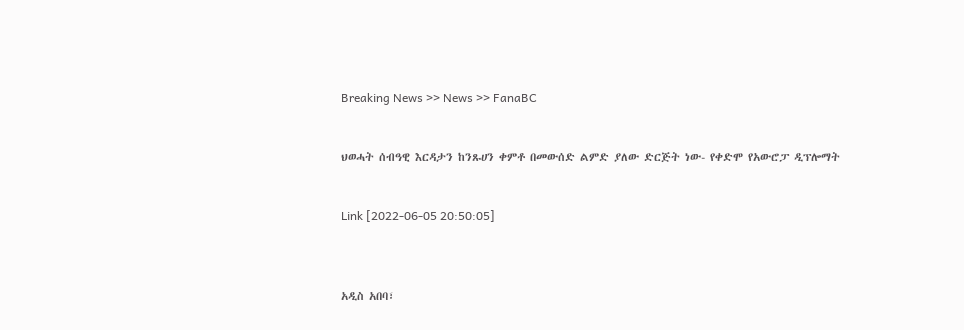Breaking News >> News >> FanaBC


ህወሓት ሰብዓዊ እርዳታን ከንጹሀን ቀምቶ በመውሰድ ልምድ ያለው ድርጅት ነው- የቀድሞ የአውሮፓ ዲፕሎማት


Link [2022-06-05 20:50:05]



አዲስ አበባ፣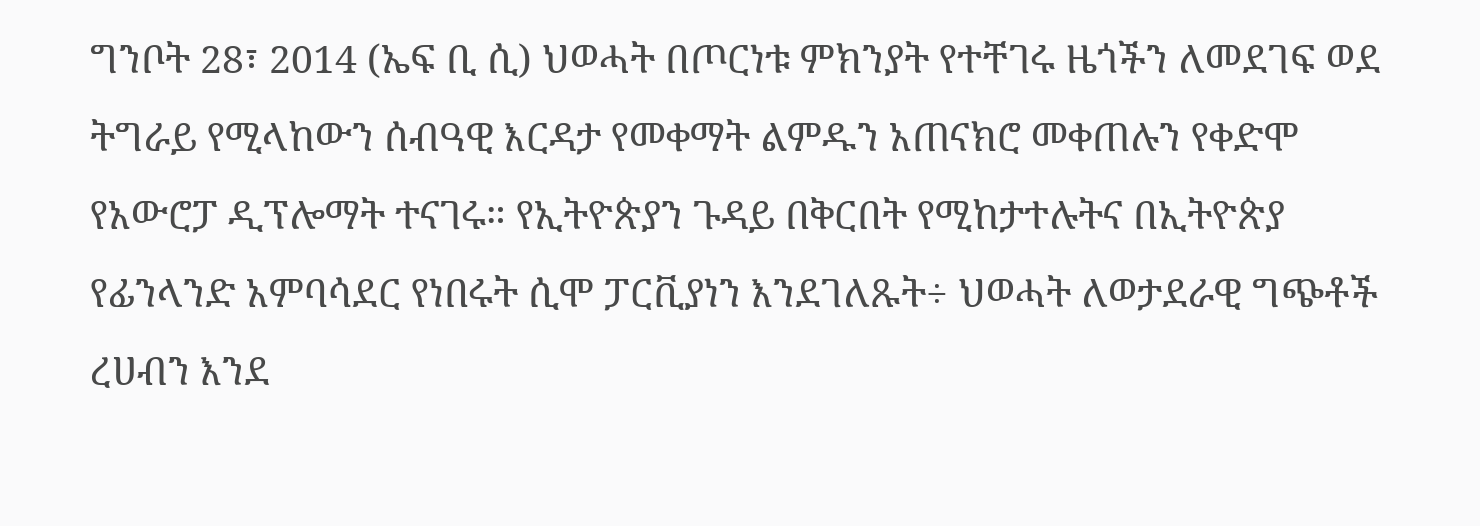ግንቦት 28፣ 2014 (ኤፍ ቢ ሲ) ህወሓት በጦርነቱ ምክንያት የተቸገሩ ዜጎችን ለመደገፍ ወደ ትግራይ የሚላከውን ሰብዓዊ እርዳታ የመቀማት ልምዱን አጠናክሮ መቀጠሉን የቀድሞ የአውሮፓ ዲፕሎማት ተናገሩ። የኢትዮጵያን ጉዳይ በቅርበት የሚከታተሉትና በኢትዮጵያ የፊንላንድ አምባሳደር የነበሩት ሲሞ ፓርቪያነን እንደገለጹት÷ ህወሓት ለወታደራዊ ግጭቶች ረሀብን እንደ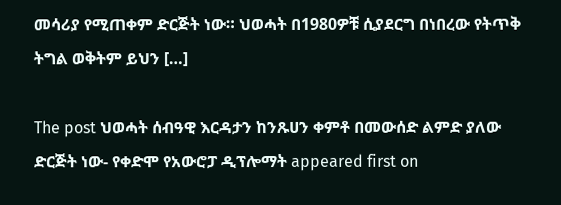መሳሪያ የሚጠቀም ድርጅት ነው። ህወሓት በ1980ዎቹ ሲያደርግ በነበረው የትጥቅ ትግል ወቅትም ይህን […]

The post ህወሓት ሰብዓዊ እርዳታን ከንጹሀን ቀምቶ በመውሰድ ልምድ ያለው ድርጅት ነው- የቀድሞ የአውሮፓ ዲፕሎማት appeared first on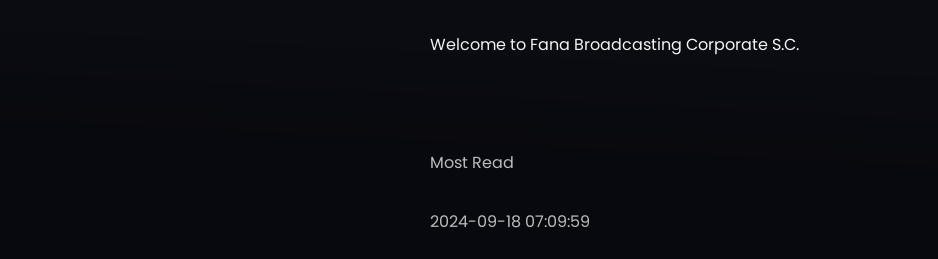Welcome to Fana Broadcasting Corporate S.C.



Most Read

2024-09-18 07:09:59